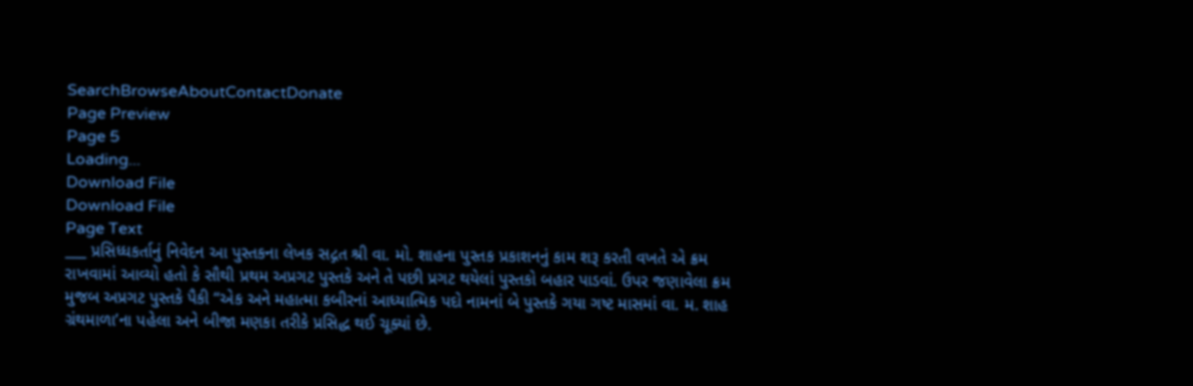SearchBrowseAboutContactDonate
Page Preview
Page 5
Loading...
Download File
Download File
Page Text
___ પ્રસિધ્ધકર્તાનું નિવેદન આ પુસ્તકના લેખક સદ્ગત શ્રી વા. મો. શાહના પુસ્તક પ્રકાશનનું કામ શરૂ કરતી વખતે એ ક્રમ રાખવામાં આવ્યો હતો કે સૌથી પ્રથમ અપ્રગટ પુસ્તકે અને તે પછી પ્રગટ થયેલાં પુસ્તકો બહાર પાડવાં. ઉપર જણાવેલા ક્રમ મુજબ અપ્રગટ પુસ્તકે પૈકી “એક અને મહાત્મા કબીરનાં આધ્યાત્મિક પદો નામનાં બે પુસ્તકે ગયા ગષ્ટ માસમાં વા. મ. શાહ ગ્રંથમાળા’ના પહેલા અને બીજા મણકા તરીકે પ્રસિદ્ધ થઈ ચૂક્યાં છે.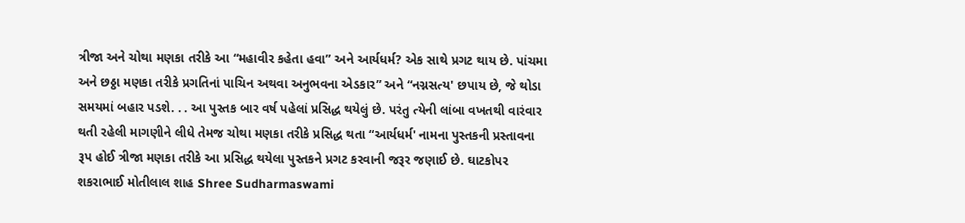ત્રીજા અને ચોથા મણકા તરીકે આ “મહાવીર કહેતા હવા” અને આર્યધર્મ? એક સાથે પ્રગટ થાય છે. પાંચમા અને છઠ્ઠા મણકા તરીકે પ્રગતિનાં પાચિન અથવા અનુભવના એડકાર” અને “નગ્નસત્ય' છપાય છે, જે થોડા સમયમાં બહાર પડશે. . . આ પુસ્તક બાર વર્ષ પહેલાં પ્રસિદ્ધ થયેલું છે. પરંતુ ત્યેની લાંબા વખતથી વારંવાર થતી રહેલી માગણીને લીધે તેમજ ચોથા મણકા તરીકે પ્રસિદ્ધ થતા “આર્યધર્મ' નામના પુસ્તકની પ્રસ્તાવના રૂપ હોઈ ત્રીજા મણકા તરીકે આ પ્રસિદ્ધ થયેલા પુસ્તકને પ્રગટ કરવાની જરૂર જણાઈ છે. ઘાટકોપર શકરાભાઈ મોતીલાલ શાહ Shree Sudharmaswami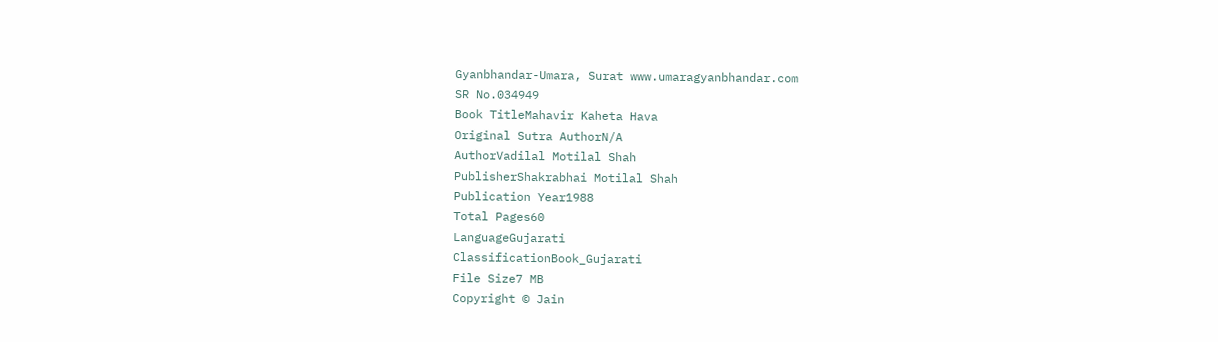Gyanbhandar-Umara, Surat www.umaragyanbhandar.com
SR No.034949
Book TitleMahavir Kaheta Hava
Original Sutra AuthorN/A
AuthorVadilal Motilal Shah
PublisherShakrabhai Motilal Shah
Publication Year1988
Total Pages60
LanguageGujarati
ClassificationBook_Gujarati
File Size7 MB
Copyright © Jain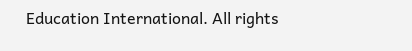Education International. All rights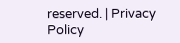reserved. | Privacy Policy